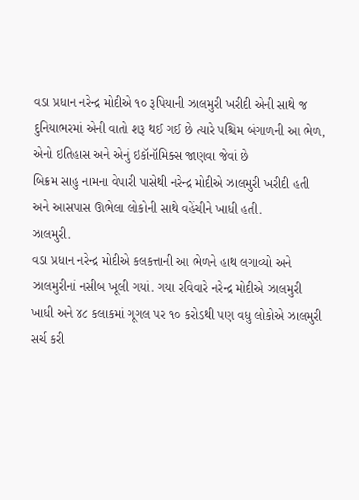વડા પ્રધાન નરેન્દ્ર મોદીએ ૧૦ રૂપિયાની ઝાલમુરી ખરીદી એની સાથે જ દુનિયાભરમાં એની વાતો શરૂ થઈ ગઈ છે ત્યારે પશ્ચિમ બંગાળની આ ભેળ, એનો ઇતિહાસ અને એનું ઇકૉનૉમિક્સ જાણવા જેવાં છે
બિક્રમ સાહુ નામના વેપારી પાસેથી નરેન્દ્ર મોદીએ ઝાલમુરી ખરીદી હતી અને આસપાસ ઊભેલા લોકોની સાથે વહેંચીને ખાધી હતી.
ઝાલમુરી.
વડા પ્રધાન નરેન્દ્ર મોદીએ કલકત્તાની આ ભેળને હાથ લગાવ્યો અને ઝાલમુરીનાં નસીબ ખૂલી ગયાં. ગયા રવિવારે નરેન્દ્ર મોદીએ ઝાલમુરી ખાધી અને ૪૮ કલાકમાં ગૂગલ પર ૧૦ કરોડથી પણ વધુ લોકોએ ઝાલમુરી સર્ચ કરી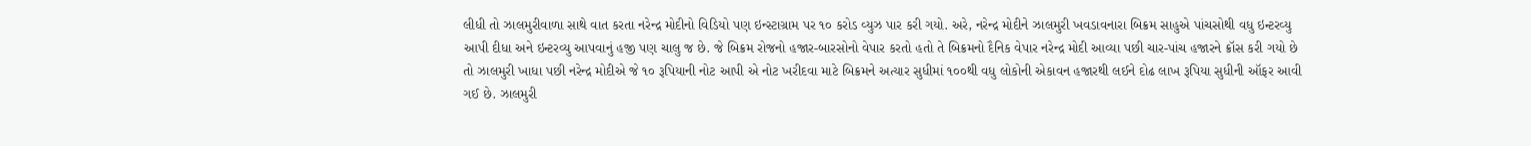લીધી તો ઝાલમુરીવાળા સાથે વાત કરતા નરેન્દ્ર મોદીનો વિડિયો પણ ઇન્સ્ટાગ્રામ પર ૧૦ કરોડ વ્યુઝ પાર કરી ગયો. અરે, નરેન્દ્ર મોદીને ઝાલમુરી ખવડાવનારા બિક્રમ સાહુએ પાંચસોથી વધુ ઇન્ટરવ્યુ આપી દીધા અને ઇન્ટરવ્યુ આપવાનું હજી પણ ચાલુ જ છે. જે બિક્રમ રોજનો હજાર-બારસોનો વેપાર કરતો હતો તે બિક્રમનો દૈનિક વેપાર નરેન્દ્ર મોદી આવ્યા પછી ચાર-પાંચ હજારને ક્રૉસ કરી ગયો છે તો ઝાલમુરી ખાધા પછી નરેન્દ્ર મોદીએ જે ૧૦ રૂપિયાની નોટ આપી એ નોટ ખરીદવા માટે બિક્રમને અત્યાર સુધીમાં ૧૦૦થી વધુ લોકોની એકાવન હજારથી લઈને દોઢ લાખ રૂપિયા સુધીની ઑફર આવી ગઈ છે. ઝાલમુરી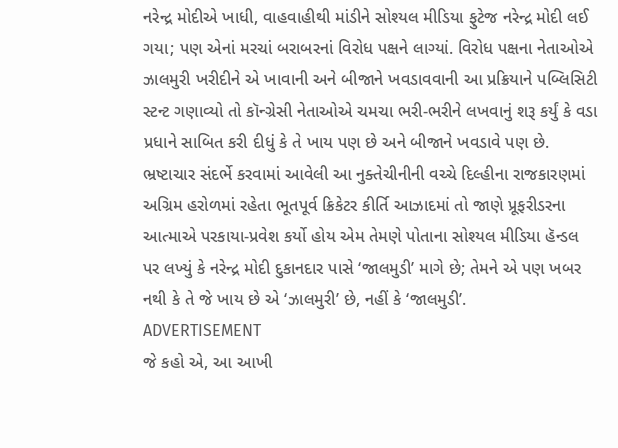નરેન્દ્ર મોદીએ ખાધી, વાહવાહીથી માંડીને સોશ્યલ મીડિયા ફુટેજ નરેન્દ્ર મોદી લઈ ગયા; પણ એનાં મરચાં બરાબરનાં વિરોધ પક્ષને લાગ્યાં. વિરોધ પક્ષના નેતાઓએ ઝાલમુરી ખરીદીને એ ખાવાની અને બીજાને ખવડાવવાની આ પ્રક્રિયાને પબ્લિસિટી સ્ટન્ટ ગણાવ્યો તો કૉન્ગ્રેસી નેતાઓએ ચમચા ભરી-ભરીને લખવાનું શરૂ કર્યું કે વડા પ્રધાને સાબિત કરી દીધું કે તે ખાય પણ છે અને બીજાને ખવડાવે પણ છે. ભ્રષ્ટાચાર સંદર્ભે કરવામાં આવેલી આ નુક્તેચીનીની વચ્ચે દિલ્હીના રાજકારણમાં અગ્રિમ હરોળમાં રહેતા ભૂતપૂર્વ ક્રિકેટર કીર્તિ આઝાદમાં તો જાણે પ્રૂફરીડરના આત્માએ પરકાયા-પ્રવેશ કર્યો હોય એમ તેમણે પોતાના સોશ્યલ મીડિયા હૅન્ડલ પર લખ્યું કે નરેન્દ્ર મોદી દુકાનદાર પાસે ‘જાલમુડી’ માગે છે; તેમને એ પણ ખબર નથી કે તે જે ખાય છે એ ‘ઝાલમુરી’ છે, નહીં કે ‘જાલમુડી’.
ADVERTISEMENT
જે કહો એ, આ આખી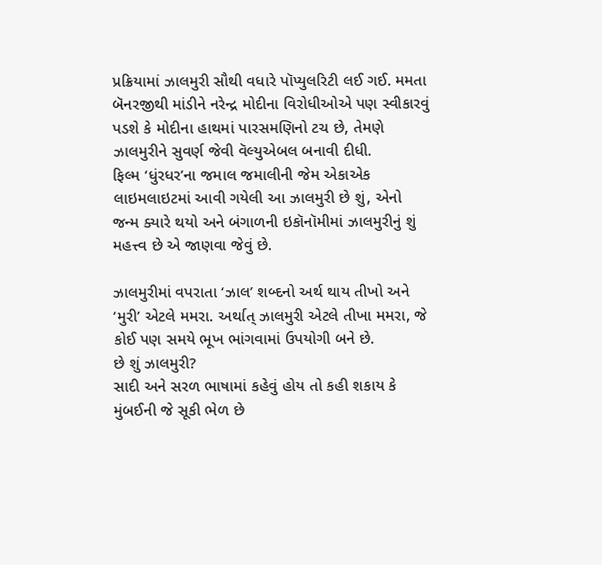પ્રક્રિયામાં ઝાલમુરી સૌથી વધારે પૉપ્યુલરિટી લઈ ગઈ. મમતા બૅનરજીથી માંડીને નરેન્દ્ર મોદીના વિરોધીઓએ પણ સ્વીકારવું પડશે કે મોદીના હાથમાં પારસમણિનો ટચ છે, તેમણે ઝાલમુરીને સુવર્ણ જેવી વૅલ્યુએબલ બનાવી દીધી.
ફિલ્મ ‘ધુંરધર’ના જમાલ જમાલીની જેમ એકાએક લાઇમલાઇટમાં આવી ગયેલી આ ઝાલમુરી છે શું, એનો જન્મ ક્યારે થયો અને બંગાળની ઇકૉનૉમીમાં ઝાલમુરીનું શું મહત્ત્વ છે એ જાણવા જેવું છે.

ઝાલમુરીમાં વપરાતા ‘ઝાલ’ શબ્દનો અર્થ થાય તીખો અને ‘મુરી’ એટલે મમરા. અર્થાત્ ઝાલમુરી એટલે તીખા મમરા, જે કોઈ પણ સમયે ભૂખ ભાંગવામાં ઉપયોગી બને છે.
છે શું ઝાલમુરી?
સાદી અને સરળ ભાષામાં કહેવું હોય તો કહી શકાય કે મુંબઈની જે સૂકી ભેળ છે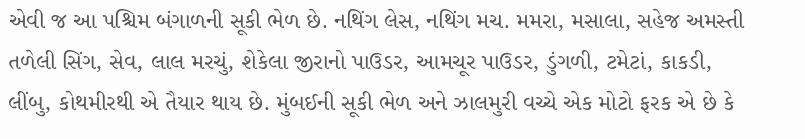એવી જ આ પશ્ચિમ બંગાળની સૂકી ભેળ છે. નથિંગ લેસ, નથિંગ મચ. મમરા, મસાલા, સહેજ અમસ્તી તળેલી સિંગ, સેવ, લાલ મરચું, શેકેલા જીરાનો પાઉડર, આમચૂર પાઉડર, ડુંગળી, ટમેટાં, કાકડી, લીંબુ, કોથમીરથી એ તૈયાર થાય છે. મુંબઈની સૂકી ભેળ અને ઝાલમુરી વચ્ચે એક મોટો ફરક એ છે કે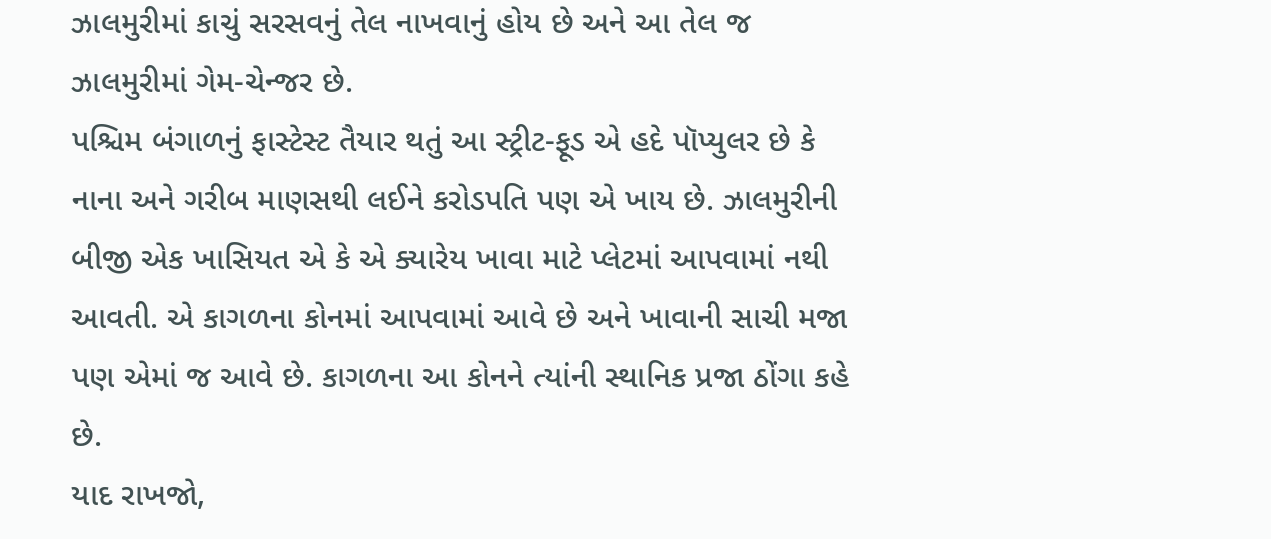ઝાલમુરીમાં કાચું સરસવનું તેલ નાખવાનું હોય છે અને આ તેલ જ ઝાલમુરીમાં ગેમ-ચેન્જર છે.
પશ્ચિમ બંગાળનું ફાસ્ટેસ્ટ તૈયાર થતું આ સ્ટ્રીટ-ફૂડ એ હદે પૉપ્યુલર છે કે નાના અને ગરીબ માણસથી લઈને કરોડપતિ પણ એ ખાય છે. ઝાલમુરીની બીજી એક ખાસિયત એ કે એ ક્યારેય ખાવા માટે પ્લેટમાં આપવામાં નથી આવતી. એ કાગળના કોનમાં આપવામાં આવે છે અને ખાવાની સાચી મજા પણ એમાં જ આવે છે. કાગળના આ કોનને ત્યાંની સ્થાનિક પ્રજા ઠોંગા કહે છે.
યાદ રાખજો,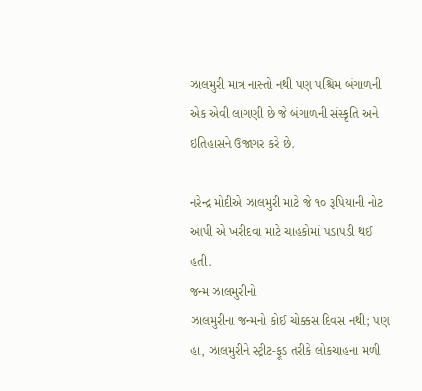ઝાલમુરી માત્ર નાસ્તો નથી પણ પશ્ચિમ બંગાળની એક એવી લાગણી છે જે બંગાળની સંસ્કૃતિ અને ઇતિહાસને ઉજાગર કરે છે.

નરેન્દ્ર મોદીએ ઝાલમુરી માટે જે ૧૦ રૂપિયાની નોટ આપી એ ખરીદવા માટે ચાહકોમાં પડાપડી થઈ હતી.
જન્મ ઝાલમુરીનો
ઝાલમુરીના જન્મનો કોઈ ચોક્કસ દિવસ નથી; પણ હા, ઝાલમુરીને સ્ટ્રીટ-ફૂડ તરીકે લોકચાહના મળી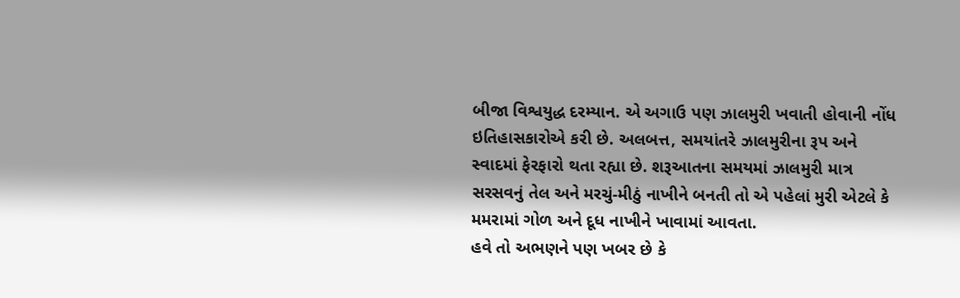બીજા વિશ્વયુદ્ધ દરમ્યાન. એ અગાઉ પણ ઝાલમુરી ખવાતી હોવાની નોંધ ઇતિહાસકારોએ કરી છે. અલબત્ત, સમયાંતરે ઝાલમુરીના રૂપ અને સ્વાદમાં ફેરફારો થતા રહ્યા છે. શરૂઆતના સમયમાં ઝાલમુરી માત્ર સરસવનું તેલ અને મરચું-મીઠું નાખીને બનતી તો એ પહેલાં મુરી એટલે કે મમરામાં ગોળ અને દૂધ નાખીને ખાવામાં આવતા.
હવે તો અભણને પણ ખબર છે કે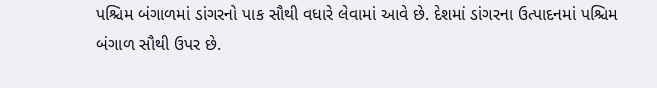પશ્ચિમ બંગાળમાં ડાંગરનો પાક સૌથી વધારે લેવામાં આવે છે. દેશમાં ડાંગરના ઉત્પાદનમાં પશ્ચિમ બંગાળ સૌથી ઉપર છે.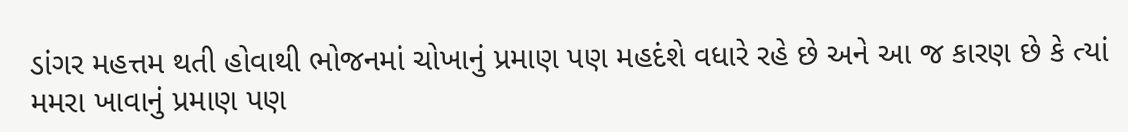ડાંગર મહત્તમ થતી હોવાથી ભોજનમાં ચોખાનું પ્રમાણ પણ મહદંશે વધારે રહે છે અને આ જ કારણ છે કે ત્યાં મમરા ખાવાનું પ્રમાણ પણ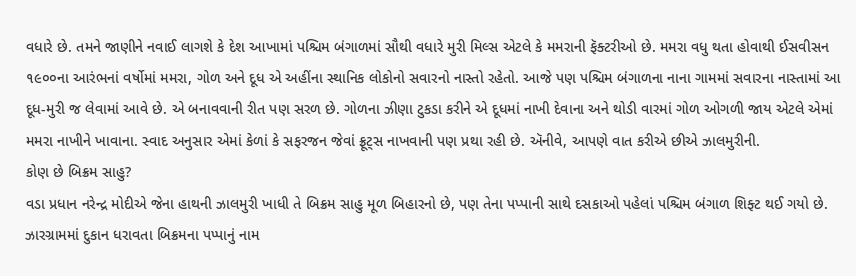વધારે છે. તમને જાણીને નવાઈ લાગશે કે દેશ આખામાં પશ્ચિમ બંગાળમાં સૌથી વધારે મુરી મિલ્સ એટલે કે મમરાની ફૅક્ટરીઓ છે. મમરા વધુ થતા હોવાથી ઈસવીસન ૧૯૦૦ના આરંભનાં વર્ષોમાં મમરા, ગોળ અને દૂધ એ અહીંના સ્થાનિક લોકોનો સવારનો નાસ્તો રહેતો. આજે પણ પશ્ચિમ બંગાળના નાના ગામમાં સવારના નાસ્તામાં આ દૂધ-મુરી જ લેવામાં આવે છે. એ બનાવવાની રીત પણ સરળ છે. ગોળના ઝીણા ટુકડા કરીને એ દૂધમાં નાખી દેવાના અને થોડી વારમાં ગોળ ઓગળી જાય એટલે એમાં મમરા નાખીને ખાવાના. સ્વાદ અનુસાર એમાં કેળાં કે સફરજન જેવાં ફ્રૂટ્સ નાખવાની પણ પ્રથા રહી છે. ઍનીવે, આપણે વાત કરીએ છીએ ઝાલમુરીની.
કોણ છે બિક્રમ સાહુ?
વડા પ્રધાન નરેન્દ્ર મોદીએ જેના હાથની ઝાલમુરી ખાધી તે બિક્રમ સાહુ મૂળ બિહારનો છે, પણ તેના પપ્પાની સાથે દસકાઓ પહેલાં પશ્ચિમ બંગાળ શિફ્ટ થઈ ગયો છે. ઝારગ્રામમાં દુકાન ધરાવતા બિક્રમના પપ્પાનું નામ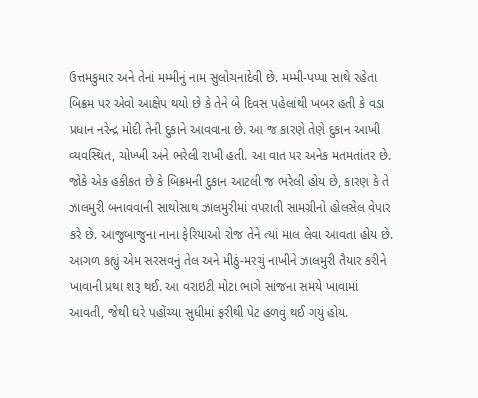ઉત્તમકુમાર અને તેનાં મમ્મીનું નામ સુલોચનાદેવી છે. મમ્મી-પપ્પા સાથે રહેતા બિક્રમ પર એવો આક્ષેપ થયો છે કે તેને બે દિવસ પહેલાંથી ખબર હતી કે વડા પ્રધાન નરેન્દ્ર મોદી તેની દુકાને આવવાના છે. આ જ કારણે તેણે દુકાન આખી વ્યવસ્થિત, ચોખ્ખી અને ભરેલી રાખી હતી. આ વાત પર અનેક મતમતાંતર છે. જોકે એક હકીકત છે કે બિક્રમની દુકાન આટલી જ ભરેલી હોય છે, કારણ કે તે ઝાલમુરી બનાવવાની સાથોસાથ ઝાલમુરીમાં વપરાતી સામગ્રીનો હોલસેલ વેપાર કરે છે. આજુબાજુના નાના ફેરિયાઓ રોજ તેને ત્યાં માલ લેવા આવતા હોય છે.
આગળ કહ્યું એમ સરસવનું તેલ અને મીઠું-મરચું નાખીને ઝાલમુરી તૈયાર કરીને ખાવાની પ્રથા શરૂ થઈ. આ વરાઇટી મોટા ભાગે સાંજના સમયે ખાવામાં આવતી, જેથી ઘરે પહોંચ્યા સુધીમાં ફરીથી પેટ હળવું થઈ ગયું હોય.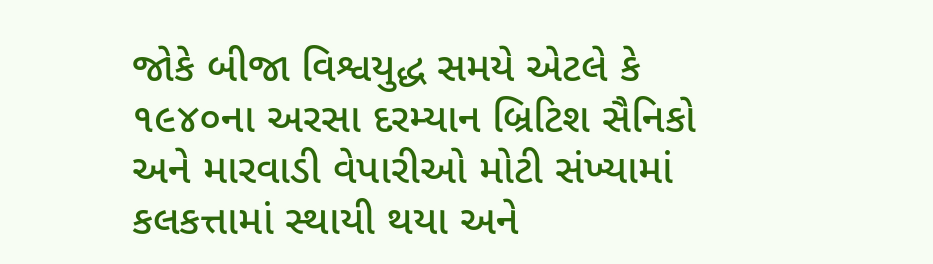જોકે બીજા વિશ્વયુદ્ધ સમયે એટલે કે ૧૯૪૦ના અરસા દરમ્યાન બ્રિટિશ સૈનિકો અને મારવાડી વેપારીઓ મોટી સંખ્યામાં કલકત્તામાં સ્થાયી થયા અને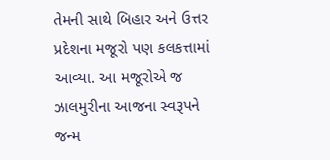તેમની સાથે બિહાર અને ઉત્તર પ્રદેશના મજૂરો પણ કલકત્તામાં આવ્યા. આ મજૂરોએ જ ઝાલમુરીના આજના સ્વરૂપને જન્મ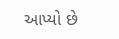આપ્યો છે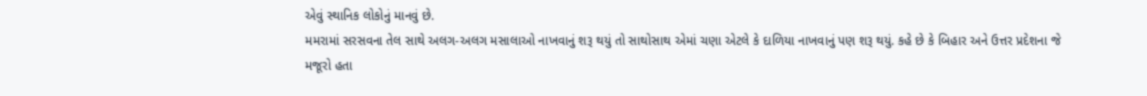એવું સ્થાનિક લોકોનું માનવું છે.
મમરામાં સરસવના તેલ સાથે અલગ-અલગ મસાલાઓ નાખવાનું શરૂ થયું તો સાથોસાથ એમાં ચણા એટલે કે દાળિયા નાખવાનું પણ શરૂ થયું. કહે છે કે બિહાર અને ઉત્તર પ્રદેશના જે મજૂરો હતા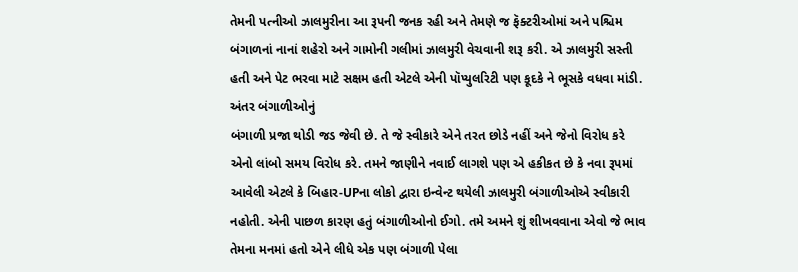તેમની પત્નીઓ ઝાલમુરીના આ રૂપની જનક રહી અને તેમણે જ ફૅક્ટરીઓમાં અને પશ્ચિમ બંગાળનાં નાનાં શહેરો અને ગામોની ગલીમાં ઝાલમુરી વેચવાની શરૂ કરી. એ ઝાલમુરી સસ્તી હતી અને પેટ ભરવા માટે સક્ષમ હતી એટલે એની પૉપ્યુલરિટી પણ કૂદકે ને ભૂસકે વધવા માંડી.
અંતર બંગાળીઓનું
બંગાળી પ્રજા થોડી જડ જેવી છે. તે જે સ્વીકારે એને તરત છોડે નહીં અને જેનો વિરોધ કરે એનો લાંબો સમય વિરોધ કરે. તમને જાણીને નવાઈ લાગશે પણ એ હકીકત છે કે નવા રૂપમાં આવેલી એટલે કે બિહાર-UPના લોકો દ્વારા ઇન્વેન્ટ થયેલી ઝાલમુરી બંગાળીઓએ સ્વીકારી નહોતી. એની પાછળ કારણ હતું બંગાળીઓનો ઈગો. તમે અમને શું શીખવવાના એવો જે ભાવ તેમના મનમાં હતો એને લીધે એક પણ બંગાળી પેલા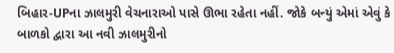બિહાર-UPના ઝાલમુરી વેચનારાઓ પાસે ઊભા રહેતા નહીં. જોકે બન્યું એમાં એવું કે બાળકો દ્વારા આ નવી ઝાલમુરીનો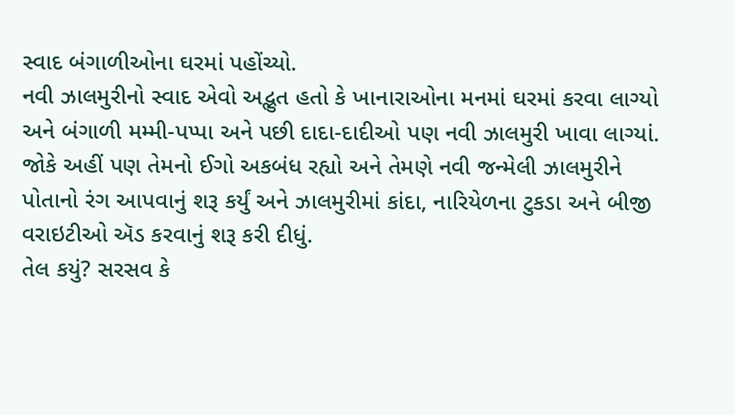સ્વાદ બંગાળીઓના ઘરમાં પહોંચ્યો.
નવી ઝાલમુરીનો સ્વાદ એવો અદ્ભુત હતો કે ખાનારાઓના મનમાં ઘરમાં કરવા લાગ્યો અને બંગાળી મમ્મી-પપ્પા અને પછી દાદા-દાદીઓ પણ નવી ઝાલમુરી ખાવા લાગ્યાં. જોકે અહીં પણ તેમનો ઈગો અકબંધ રહ્યો અને તેમણે નવી જન્મેલી ઝાલમુરીને પોતાનો રંગ આપવાનું શરૂ કર્યું અને ઝાલમુરીમાં કાંદા, નારિયેળના ટુકડા અને બીજી વરાઇટીઓ ઍડ કરવાનું શરૂ કરી દીધું.
તેલ કયું? સરસવ કે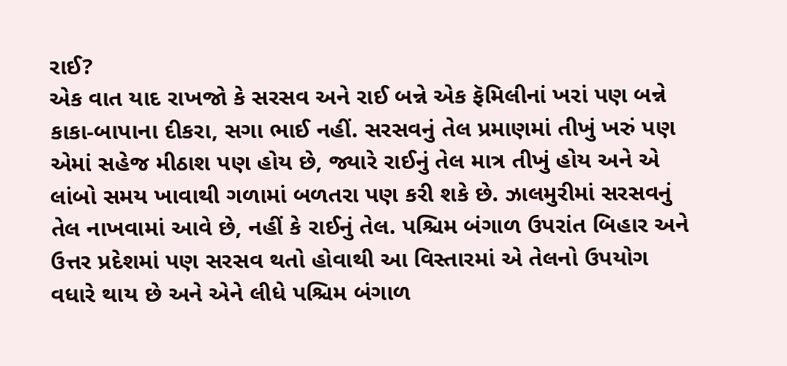રાઈ?
એક વાત યાદ રાખજો કે સરસવ અને રાઈ બન્ને એક ફૅમિલીનાં ખરાં પણ બન્ને કાકા-બાપાના દીકરા, સગા ભાઈ નહીં. સરસવનું તેલ પ્રમાણમાં તીખું ખરું પણ એમાં સહેજ મીઠાશ પણ હોય છે, જ્યારે રાઈનું તેલ માત્ર તીખું હોય અને એ લાંબો સમય ખાવાથી ગળામાં બળતરા પણ કરી શકે છે. ઝાલમુરીમાં સરસવનું તેલ નાખવામાં આવે છે, નહીં કે રાઈનું તેલ. પશ્ચિમ બંગાળ ઉપરાંત બિહાર અને ઉત્તર પ્રદેશમાં પણ સરસવ થતો હોવાથી આ વિસ્તારમાં એ તેલનો ઉપયોગ વધારે થાય છે અને એને લીધે પશ્ચિમ બંગાળ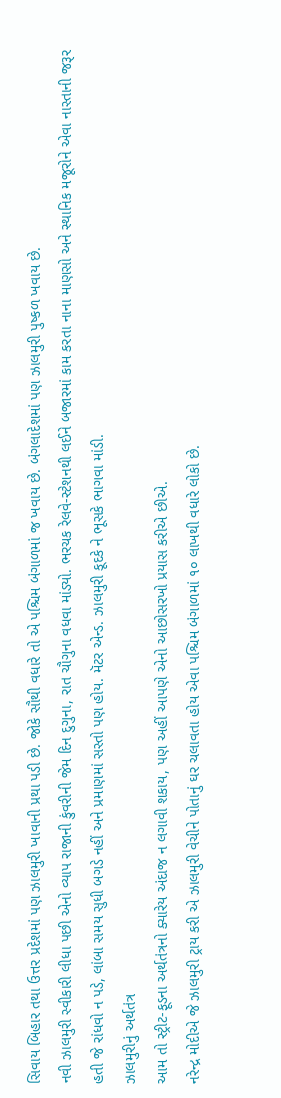સિવાય બિહાર તથા ઉત્તર પ્રદેશમાં પણ ઝાલમુરી ખાવાની પ્રથા પડી છે. જોકે સૌથી વધારે તો એ પશ્ચિમ બંગાળમાં જ ખવાય છે. બંગલાદેશમાં પણ ઝાલમુરી પુષ્કળ ખવાય છે.
નવી ઝાલમુરી સ્વીકારી લીધા પછી એનો વ્યાપ રાજાની કુંવરીની જેમ દિન દુગુના, રાત ચૌગુના વધવા માંડ્યો. ભરચક રેલવે-સ્ટેશનથી લઈને બજારમાં કામ કરતા નાના માણસો અને સ્થાનિક મજૂરોને એવા નાસ્તાની જરૂર હતી જે રાંધવો ન પડે, લાંબા સમય સુધી બગડે નહીં અને પ્રમાણમાં સસ્તો પણ હોય. મૅટર એન્ડ. ઝાલમુરી કૂદકે ને ભૂસકે ભાગવા માંડી.
ઝાલમુરીનું અર્થતંત્ર
આમ તો સ્ટ્રીટ-ફૂડના અર્થતંત્રનો ક્યારેય અંદાજ ન લગાવી શકાય, પણ અહીં આપણે એનો આછોસરખો પ્રયાસ કરીએ છીએ.
નરેન્દ્ર મોદીએ જે ઝાલમુરી ટ્રાય કરી એ ઝાલમુરી વેચીને પોતાનું ઘર ચલાવતા હોય એવા પશ્ચિમ બંગાળમાં ૧૦ લાખથી વધારે લોકો છે.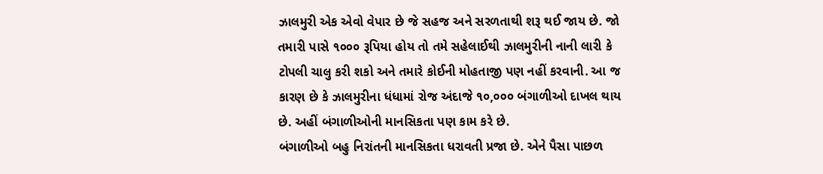ઝાલમુરી એક એવો વેપાર છે જે સહજ અને સરળતાથી શરૂ થઈ જાય છે. જો તમારી પાસે ૧૦૦૦ રૂપિયા હોય તો તમે સહેલાઈથી ઝાલમુરીની નાની લારી કે ટોપલી ચાલુ કરી શકો અને તમારે કોઈની મોહતાજી પણ નહીં કરવાની. આ જ કારણ છે કે ઝાલમુરીના ધંધામાં રોજ અંદાજે ૧૦,૦૦૦ બંગાળીઓ દાખલ થાય છે. અહીં બંગાળીઓની માનસિકતા પણ કામ કરે છે.
બંગાળીઓ બહુ નિરાંતની માનસિકતા ધરાવતી પ્રજા છે. એને પૈસા પાછળ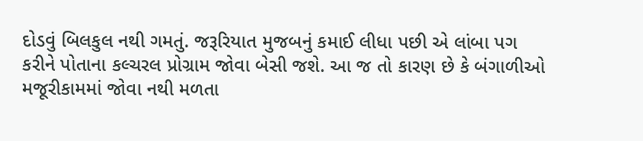દોડવું બિલકુલ નથી ગમતું. જરૂરિયાત મુજબનું કમાઈ લીધા પછી એ લાંબા પગ કરીને પોતાના કલ્ચરલ પ્રોગ્રામ જોવા બેસી જશે. આ જ તો કારણ છે કે બંગાળીઓ મજૂરીકામમાં જોવા નથી મળતા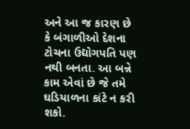અને આ જ કારણ છે કે બંગાળીઓ દેશના ટોચના ઉદ્યોગપતિ પણ નથી બનતા. આ બન્ને કામ એવાં છે જે તમે ઘડિયાળના કાંટે ન કરી શકો.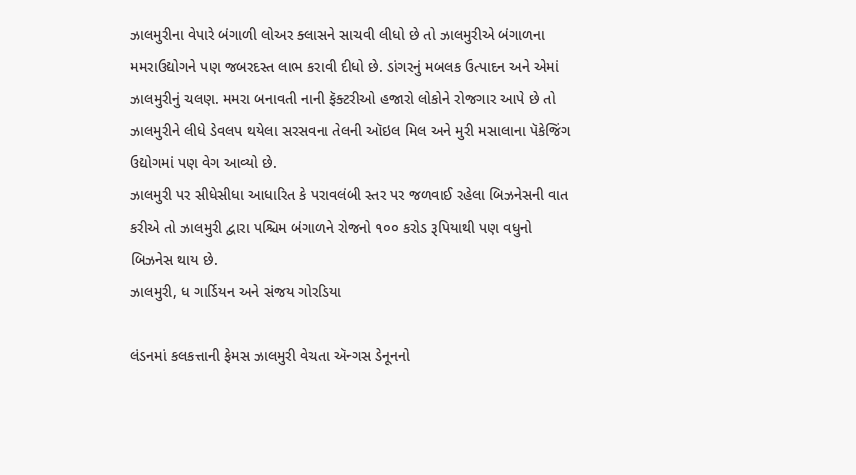ઝાલમુરીના વેપારે બંગાળી લોઅર ક્લાસને સાચવી લીધો છે તો ઝાલમુરીએ બંગાળના મમરાઉદ્યોગને પણ જબરદસ્ત લાભ કરાવી દીધો છે. ડાંગરનું મબલક ઉત્પાદન અને એમાં ઝાલમુરીનું ચલણ. મમરા બનાવતી નાની ફૅક્ટરીઓ હજારો લોકોને રોજગાર આપે છે તો ઝાલમુરીને લીધે ડેવલપ થયેલા સરસવના તેલની ઑઇલ મિલ અને મુરી મસાલાના પૅકેજિંગ ઉદ્યોગમાં પણ વેગ આવ્યો છે.
ઝાલમુરી પર સીધેસીધા આધારિત કે પરાવલંબી સ્તર પર જળવાઈ રહેલા બિઝનેસની વાત કરીએ તો ઝાલમુરી દ્વારા પશ્ચિમ બંગાળને રોજનો ૧૦૦ કરોડ રૂપિયાથી પણ વધુનો બિઝનેસ થાય છે.
ઝાલમુરી, ધ ગાર્ડિયન અને સંજય ગોરડિયા

લંડનમાં કલકત્તાની ફેમસ ઝાલમુરી વેચતા ઍન્ગસ ડેનૂનનો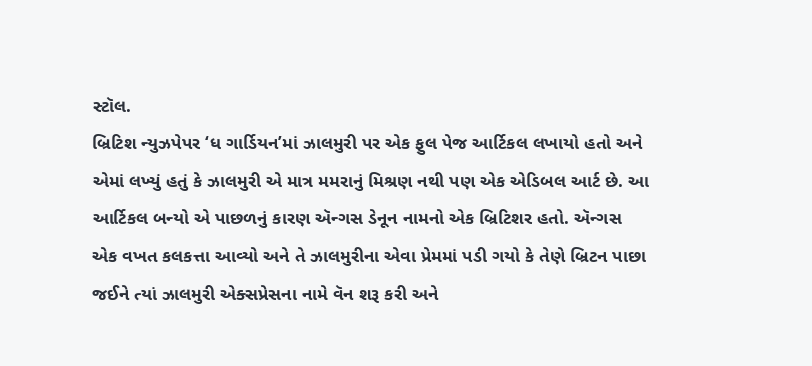સ્ટૉલ.
બ્રિટિશ ન્યુઝપેપર ‘ધ ગાર્ડિયન’માં ઝાલમુરી પર એક ફુલ પેજ આર્ટિકલ લખાયો હતો અને એમાં લખ્યું હતું કે ઝાલમુરી એ માત્ર મમરાનું મિશ્રણ નથી પણ એક એડિબલ આર્ટ છે. આ આર્ટિકલ બન્યો એ પાછળનું કારણ ઍન્ગસ ડેનૂન નામનો એક બ્રિટિશર હતો. ઍન્ગસ એક વખત કલકત્તા આવ્યો અને તે ઝાલમુરીના એવા પ્રેમમાં પડી ગયો કે તેણે બ્રિટન પાછા જઈને ત્યાં ઝાલમુરી એક્સપ્રેસના નામે વૅન શરૂ કરી અને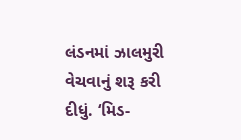લંડનમાં ઝાલમુરી વેચવાનું શરૂ કરી દીધું. ‘મિડ-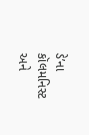ડે’ના કૉલમનિસ્ટ અને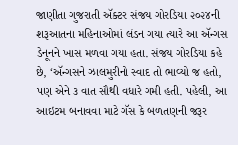જાણીતા ગુજરાતી ઍક્ટર સંજય ગોરડિયા ૨૦૨૪ની શરૂઆતના મહિનાઓમાં લંડન ગયા ત્યારે આ ઍન્ગસ ડેનૂનને ખાસ મળવા ગયા હતા. સંજય ગોરડિયા કહે છે, ‘ઍન્ગસને ઝાલમુરીનો સ્વાદ તો ભાવ્યો જ હતો, પણ એને ૩ વાત સૌથી વધારે ગમી હતી. પહેલી, આ આઇટમ બનાવવા માટે ગૅસ કે બળતણની જરૂર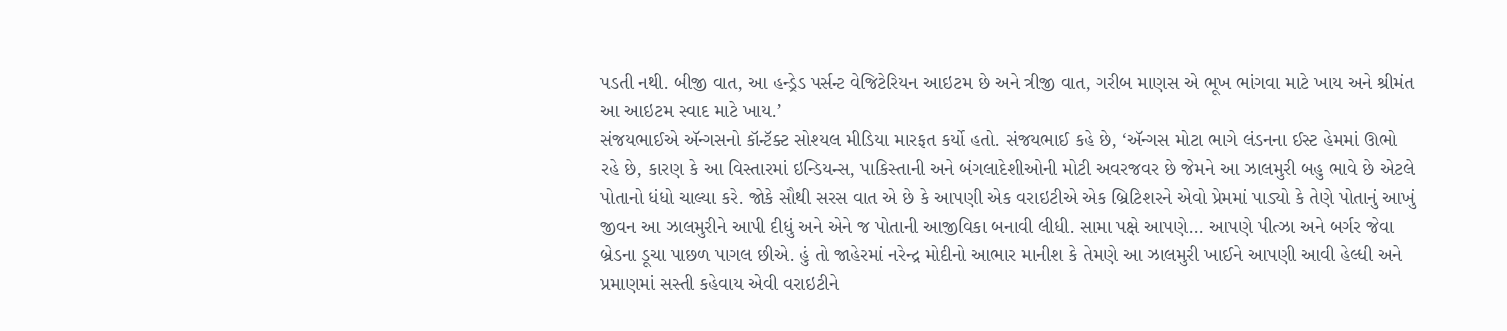પડતી નથી. બીજી વાત, આ હન્ડ્રેડ પર્સન્ટ વેજિટેરિયન આઇટમ છે અને ત્રીજી વાત, ગરીબ માણસ એ ભૂખ ભાંગવા માટે ખાય અને શ્રીમંત આ આઇટમ સ્વાદ માટે ખાય.’
સંજયભાઈએ ઍન્ગસનો કૉન્ટૅક્ટ સોશ્યલ મીડિયા મારફત કર્યો હતો. સંજયભાઈ કહે છે, ‘ઍન્ગસ મોટા ભાગે લંડનના ઈસ્ટ હેમમાં ઊભો રહે છે, કારણ કે આ વિસ્તારમાં ઇન્ડિયન્સ, પાકિસ્તાની અને બંગલાદેશીઓની મોટી અવરજવર છે જેમને આ ઝાલમુરી બહુ ભાવે છે એટલે પોતાનો ધંધો ચાલ્યા કરે. જોકે સૌથી સરસ વાત એ છે કે આપણી એક વરાઇટીએ એક બ્રિટિશરને એવો પ્રેમમાં પાડ્યો કે તેણે પોતાનું આખું જીવન આ ઝાલમુરીને આપી દીધું અને એને જ પોતાની આજીવિકા બનાવી લીધી. સામા પક્ષે આપણે... આપણે પીત્ઝા અને બર્ગર જેવા બ્રેડના ડૂચા પાછળ પાગલ છીએ. હું તો જાહેરમાં નરેન્દ્ર મોદીનો આભાર માનીશ કે તેમણે આ ઝાલમુરી ખાઈને આપણી આવી હેલ્ધી અને પ્રમાણમાં સસ્તી કહેવાય એવી વરાઇટીને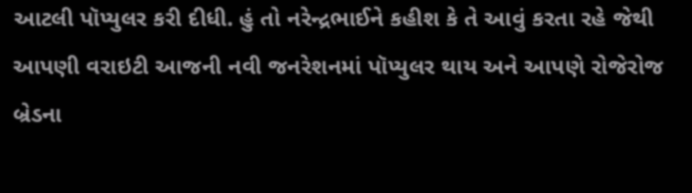આટલી પૉપ્યુલર કરી દીધી. હું તો નરેન્દ્રભાઈને કહીશ કે તે આવું કરતા રહે જેથી આપણી વરાઇટી આજની નવી જનરેશનમાં પૉપ્યુલર થાય અને આપણે રોજેરોજ બ્રેડના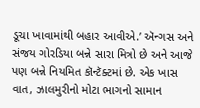ડૂચા ખાવામાંથી બહાર આવીએ.’ ઍન્ગસ અને સંજય ગોરડિયા બન્ને સારા મિત્રો છે અને આજે પણ બન્ને નિયમિત કૉન્ટૅક્ટમાં છે. એક ખાસ વાત, ઝાલમુરીનો મોટા ભાગનો સામાન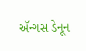ઍન્ગસ ડેનૂન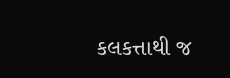કલકત્તાથી જ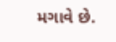મગાવે છે.